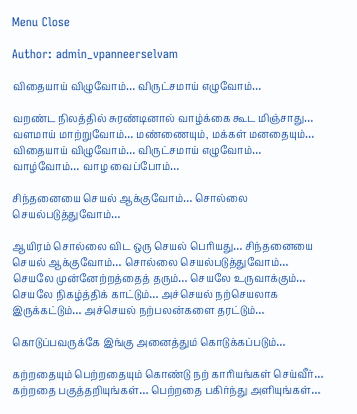Menu Close

Author: admin_vpanneerselvam

விதையாய் விழுவோம்… விருட்சமாய் எழுவோம்…

வறண்ட நிலத்தில் சுரண்டினால் வாழ்க்கை கூட மிஞ்சாது… வளமாய் மாற்றுவோம்… மண்ணையும், மக்கள் மனதையும்… விதையாய் விழுவோம்… விருட்சமாய் எழுவோம்… வாழ்வோம்… வாழ வைப்போம்…

சிந்தனையை செயல் ஆக்குவோம்… சொல்லை செயல்படுத்துவோம்…

ஆயிரம் சொல்லை விட ஒரு செயல் பெரியது… சிந்தனையை செயல் ஆக்குவோம்… சொல்லை செயல்படுத்துவோம்… செயலே முன்னேற்றத்தைத் தரும்… செயலே உருவாக்கும்… செயலே நிகழ்த்திக் காட்டும்… அச்செயல் நற்செயலாக இருக்கட்டும்… அச்செயல் நற்பலன்களை தரட்டும்…

கொடுப்பவருக்கே இங்கு அனைத்தும் கொடுக்கப்படும்…

கற்றதையும் பெற்றதையும் கொண்டு நற் காரியங்கள் செய்வீர்… கற்றதை பகுத்தறியுங்கள்… பெற்றதை பகிர்ந்து அளியுங்கள்…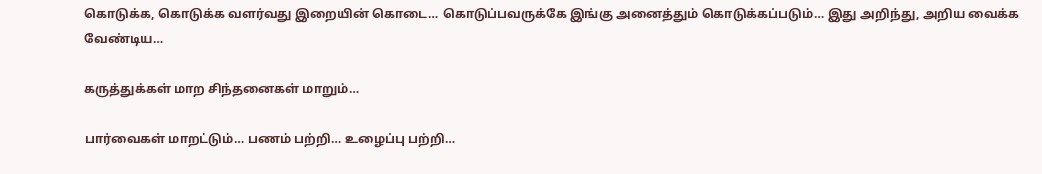கொடுக்க, கொடுக்க வளர்வது இறையின் கொடை… கொடுப்பவருக்கே இங்கு அனைத்தும் கொடுக்கப்படும்… இது அறிந்து, அறிய வைக்க வேண்டிய…

கருத்துக்கள் மாற சிந்தனைகள் மாறும்…

பார்வைகள் மாறட்டும்… பணம் பற்றி… உழைப்பு பற்றி…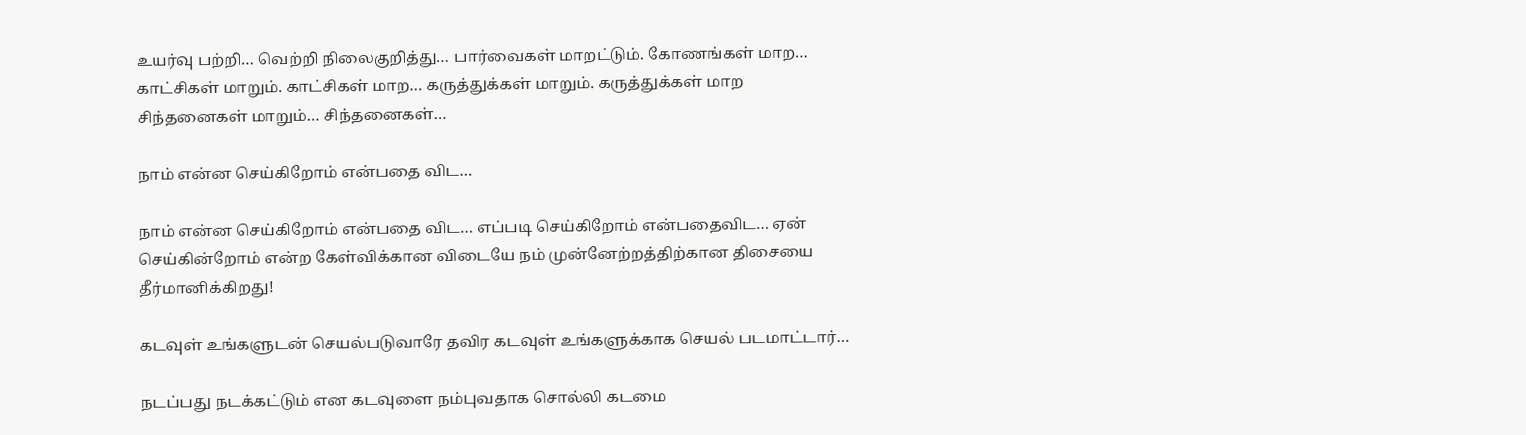உயர்வு பற்றி… வெற்றி நிலைகுறித்து… பார்வைகள் மாறட்டும். கோணங்கள் மாற… காட்சிகள் மாறும். காட்சிகள் மாற… கருத்துக்கள் மாறும். கருத்துக்கள் மாற சிந்தனைகள் மாறும்… சிந்தனைகள்…

நாம் என்ன செய்கிறோம் என்பதை விட…

நாம் என்ன செய்கிறோம் என்பதை விட… எப்படி செய்கிறோம் என்பதைவிட… ஏன் செய்கின்றோம் என்ற கேள்விக்கான விடையே நம் முன்னேற்றத்திற்கான திசையை தீர்மானிக்கிறது!

கடவுள் உங்களுடன் செயல்படுவாரே தவிர கடவுள் உங்களுக்காக செயல் படமாட்டார்…

நடப்பது நடக்கட்டும் என கடவுளை நம்புவதாக சொல்லி கடமை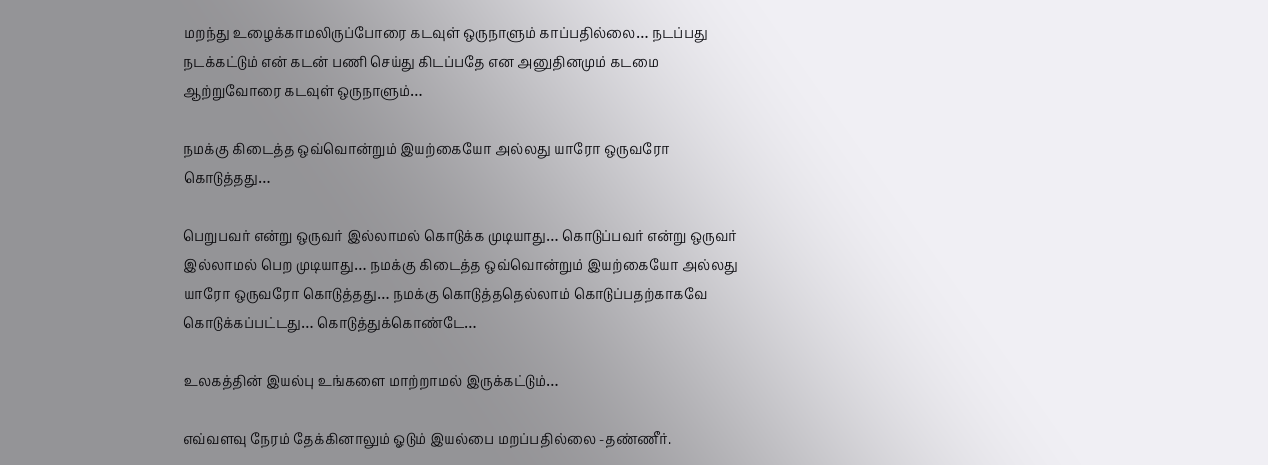மறந்து உழைக்காமலிருப்போரை கடவுள் ஒருநாளும் காப்பதில்லை… நடப்பது நடக்கட்டும் என் கடன் பணி செய்து கிடப்பதே என அனுதினமும் கடமை ஆற்றுவோரை கடவுள் ஒருநாளும்…

நமக்கு கிடைத்த ஒவ்வொன்றும் இயற்கையோ அல்லது யாரோ ஒருவரோ கொடுத்தது…

பெறுபவர் என்று ஒருவர் இல்லாமல் கொடுக்க முடியாது… கொடுப்பவர் என்று ஒருவர் இல்லாமல் பெற முடியாது… நமக்கு கிடைத்த ஒவ்வொன்றும் இயற்கையோ அல்லது யாரோ ஒருவரோ கொடுத்தது… நமக்கு கொடுத்ததெல்லாம் கொடுப்பதற்காகவே கொடுக்கப்பட்டது… கொடுத்துக்கொண்டே…

உலகத்தின் இயல்பு உங்களை மாற்றாமல் இருக்கட்டும்…

எவ்வளவு நேரம் தேக்கினாலும் ஓடும் இயல்பை மறப்பதில்லை -தண்ணீர்.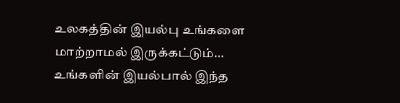உலகத்தின் இயல்பு உங்களை மாற்றாமல் இருக்கட்டும்… உங்களின் இயல்பால் இந்த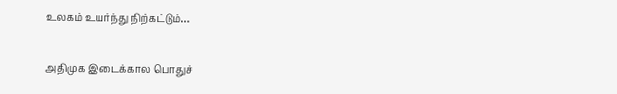உலகம் உயர்ந்து நிற்கட்டும்…

அதிமுக இடைக்கால பொதுச்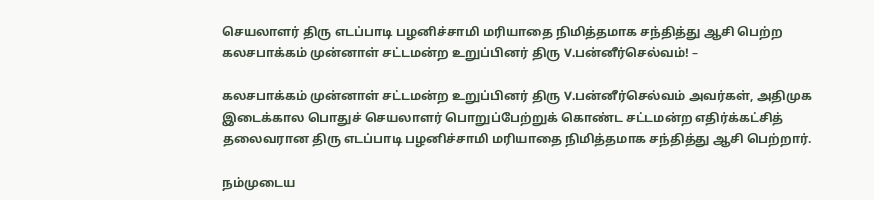செயலாளர் திரு எடப்பாடி பழனிச்சாமி மரியாதை நிமித்தமாக சந்தித்து ஆசி பெற்ற கலசபாக்கம் முன்னாள் சட்டமன்ற உறுப்பினர் திரு V.பன்னீர்செல்வம்! –

கலசபாக்கம் முன்னாள் சட்டமன்ற உறுப்பினர் திரு V.பன்னீர்செல்வம் அவர்கள், அதிமுக இடைக்கால பொதுச் செயலாளர் பொறுப்பேற்றுக் கொண்ட சட்டமன்ற எதிர்க்கட்சித் தலைவரான திரு எடப்பாடி பழனிச்சாமி மரியாதை நிமித்தமாக சந்தித்து ஆசி பெற்றார்.

நம்முடைய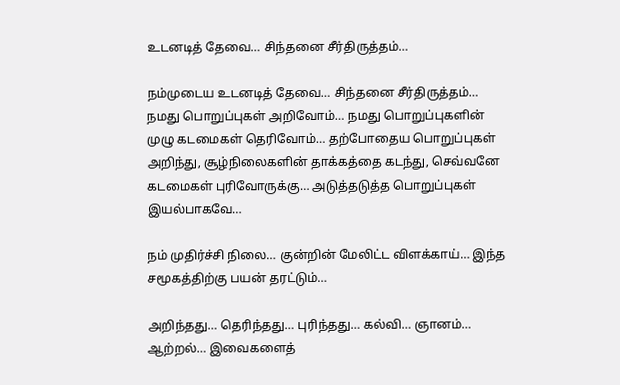உடனடித் தேவை… சிந்தனை சீர்திருத்தம்…

நம்முடைய உடனடித் தேவை… சிந்தனை சீர்திருத்தம்… நமது பொறுப்புகள் அறிவோம்… நமது பொறுப்புகளின் முழு கடமைகள் தெரிவோம்… தற்போதைய பொறுப்புகள் அறிந்து, சூழ்நிலைகளின் தாக்கத்தை கடந்து, செவ்வனே கடமைகள் புரிவோருக்கு… அடுத்தடுத்த பொறுப்புகள் இயல்பாகவே…

நம் முதிர்ச்சி நிலை… குன்றின் மேலிட்ட விளக்காய்… இந்த சமூகத்திற்கு பயன் தரட்டும்…

அறிந்தது… தெரிந்தது… புரிந்தது… கல்வி… ஞானம்… ஆற்றல்… இவைகளைத்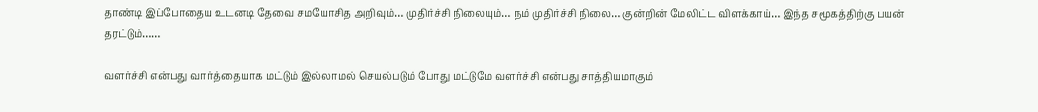தாண்டி இப்போதைய உடனடி தேவை சமயோசித அறிவும்… முதிர்ச்சி நிலையும்… நம் முதிர்ச்சி நிலை… குன்றின் மேலிட்ட விளக்காய்… இந்த சமூகத்திற்கு பயன் தரட்டும்……

வளர்ச்சி என்பது வார்த்தையாக மட்டும் இல்லாமல் செயல்படும் போது மட்டுமே வளர்ச்சி என்பது சாத்தியமாகும்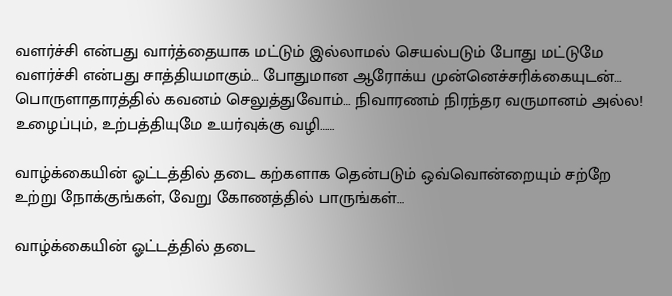வளர்ச்சி என்பது வார்த்தையாக மட்டும் இல்லாமல் செயல்படும் போது மட்டுமே வளர்ச்சி என்பது சாத்தியமாகும்… போதுமான ஆரோக்ய முன்னெச்சரிக்கையுடன்… பொருளாதாரத்தில் கவனம் செலுத்துவோம்… நிவாரணம் நிரந்தர வருமானம் அல்ல! உழைப்பும், உற்பத்தியுமே உயர்வுக்கு வழி……

வாழ்க்கையின் ஓட்டத்தில் தடை கற்களாக தென்படும் ஒவ்வொன்றையும் சற்றே உற்று நோக்குங்கள், வேறு கோணத்தில் பாருங்கள்…

வாழ்க்கையின் ஓட்டத்தில் தடை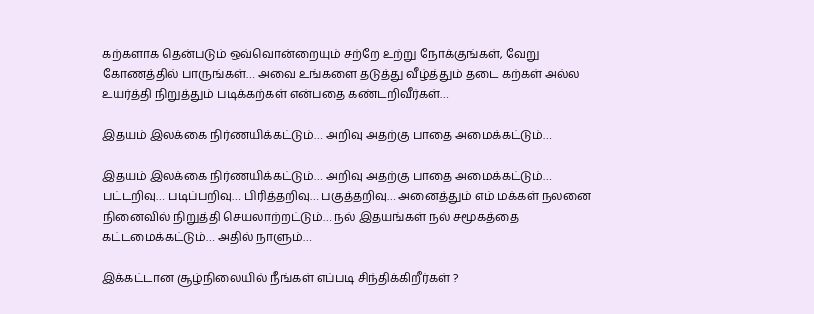கற்களாக தென்படும் ஒவ்வொன்றையும் சற்றே உற்று நோக்குங்கள், வேறு கோணத்தில் பாருங்கள்… அவை உங்களை தடுத்து வீழ்த்தும் தடை கற்கள் அல்ல உயர்த்தி நிறுத்தும் படிக்கற்கள் என்பதை கண்டறிவீர்கள்…

இதயம் இலக்கை நிர்ணயிக்கட்டும்… அறிவு அதற்கு பாதை அமைக்கட்டும்…

இதயம் இலக்கை நிர்ணயிக்கட்டும்… அறிவு அதற்கு பாதை அமைக்கட்டும்… பட்டறிவு… படிப்பறிவு… பிரித்தறிவு… பகுத்தறிவு… அனைத்தும் எம் மக்கள் நலனை நினைவில் நிறுத்தி செயலாற்றட்டும்… நல் இதயங்கள் நல் சமூகத்தை கட்டமைக்கட்டும்… அதில் நாளும்…

இக்கட்டான சூழ்நிலையில் நீங்கள் எப்படி சிந்திக்கிறீர்கள் ?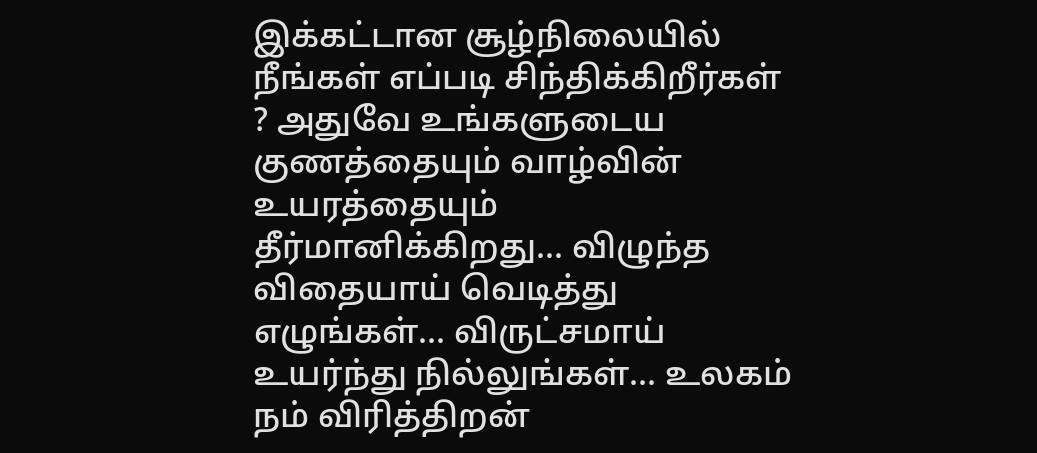இக்கட்டான சூழ்நிலையில் நீங்கள் எப்படி சிந்திக்கிறீர்கள் ? அதுவே உங்களுடைய குணத்தையும் வாழ்வின் உயரத்தையும் தீர்மானிக்கிறது… விழுந்த விதையாய் வெடித்து எழுங்கள்… விருட்சமாய் உயர்ந்து நில்லுங்கள்… உலகம் நம் விரித்திறன்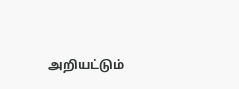அறியட்டும்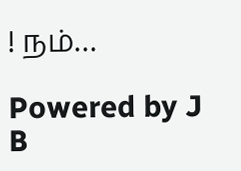! நம்…

Powered by J B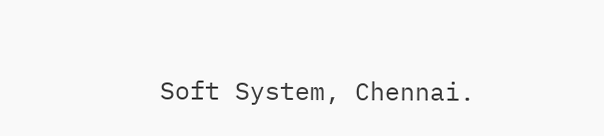Soft System, Chennai.